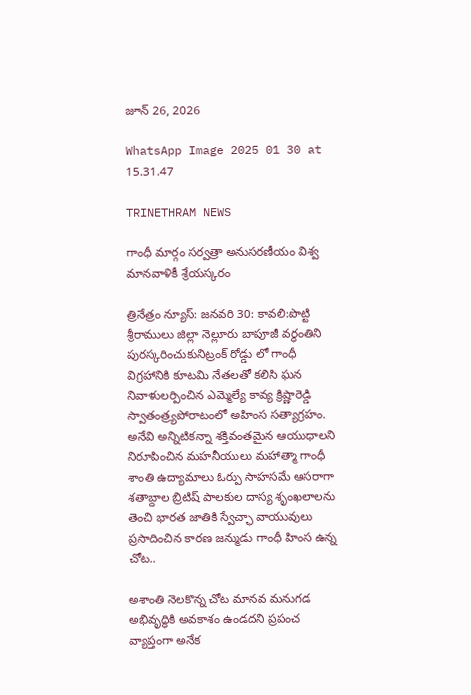జూన్ 26, 2026

WhatsApp Image 2025 01 30 at 15.31.47

TRINETHRAM NEWS

గాంధీ మార్గం సర్వత్రా అనుసరణీయం విశ్వ మానవాళికీ శ్రేయస్కరం

త్రినేత్రం న్యూస్: జనవరి 30: కావలి:పొట్టి శ్రీరాములు జిల్లా నెల్లూరు బాపూజీ వర్ధంతిని పురస్కరించుకునిట్రంక్ రోడ్డు లో గాంధీ విగ్రహానికి కూటమి నేతలతో కలిసి ఘన నివాళులర్పించిన ఎమ్మెల్యే కావ్య క్రిష్ణారెడ్డి స్వాతంత్ర్యపోరాటంలో అహింస సత్యాగ్రహం. అనేవి అన్నిటికన్నా శక్తివంతమైన ఆయుధాలని నిరూపించిన మహనీయులు మహాత్మా గాంధీ శాంతి ఉద్యామాలు ఓర్పు సాహసమే ఆసరాగా శతాబ్దాల బ్రిటిష్ పాలకుల దాస్య శృంఖలాలను తెంచి భారత జాతికి స్వేచ్ఛా వాయువులు ప్రసాదించిన కారణ జన్ముడు గాంధీ హింస ఉన్న చోట..

అశాంతి నెలకొన్న చోట మానవ మనుగడ అభివృద్ధికి అవకాశం ఉండదని ప్రపంచ వ్యాప్తంగా అనేక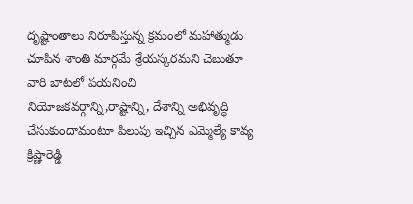దృష్టాంతాలు నిరూపిస్తున్న క్రమంలో మహాత్ముడు చూపిన శాంతి మార్గమే శ్రేయస్కరమని చెబుతూ వారి బాటలో పయనించి నియోజకవర్గాన్ని,రాష్టాన్ని, దేశాన్ని అభివృద్ధి చేసుకుందామంటూ పిలుపు ఇచ్చిన ఎమ్మెల్యే కావ్య క్రిష్ణారెడ్డి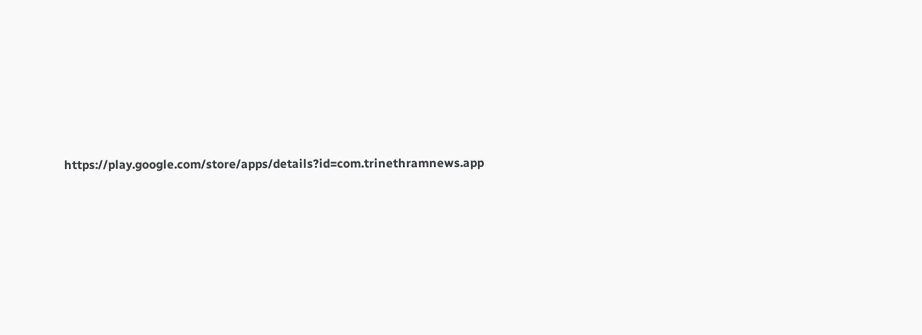https://play.google.com/store/apps/details?id=com.trinethramnews.app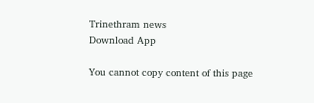Trinethram news
Download App

You cannot copy content of this page